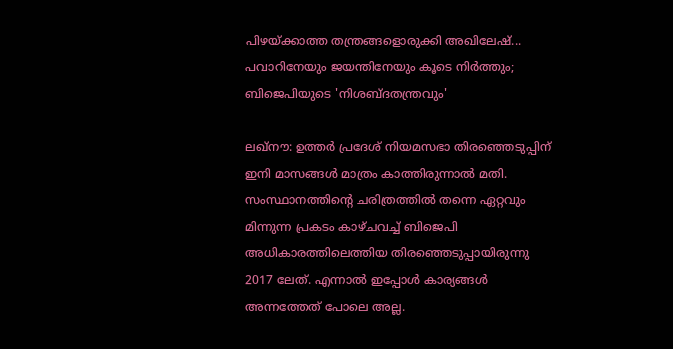പിഴയ്ക്കാത്ത തന്ത്രങ്ങളൊരുക്കി അഖിലേഷ്... പവാറിനേയും ജയന്തിനേയും കൂടെ നിർത്തും; ബിജെപിയുടെ 'നിശബ്ദതന്ത്രവും'

ലഖ്‌നൗ: ഉത്തര്‍ പ്രദേശ് നിയമസഭാ തിരഞ്ഞെടുപ്പിന് ഇനി മാസങ്ങള്‍ മാത്രം കാത്തിരുന്നാല്‍ മതി. സംസ്ഥാനത്തിന്റെ ചരിത്രത്തില്‍ തന്നെ ഏറ്റവും മിന്നുന്ന പ്രകടം കാഴ്ചവച്ച് ബിജെപി അധികാരത്തിലെത്തിയ തിരഞ്ഞെടുപ്പായിരുന്നു 2017 ലേത്. എന്നാല്‍ ഇപ്പോള്‍ കാര്യങ്ങള്‍ അന്നത്തേത് പോലെ അല്ല.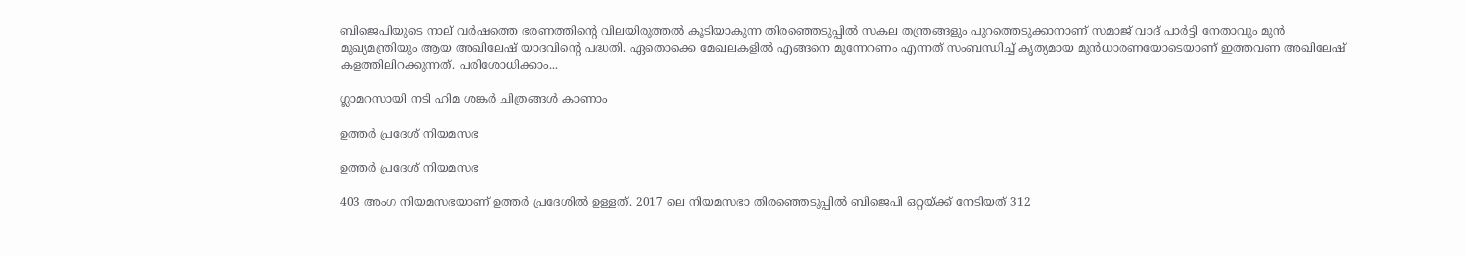ബിജെപിയുടെ നാല് വര്‍ഷത്തെ ഭരണത്തിന്റെ വിലയിരുത്തല്‍ കൂടിയാകുന്ന തിരഞ്ഞെടുപ്പില്‍ സകല തന്ത്രങ്ങളും പുറത്തെടുക്കാനാണ് സമാജ് വാദ് പാര്‍ട്ടി നേതാവും മുന്‍ മുഖ്യമന്ത്രിയും ആയ അഖിലേഷ് യാദവിന്റെ പദ്ധതി. ഏതൊക്കെ മേഖലകളില്‍ എങ്ങനെ മുന്നേറണം എന്നത് സംബന്ധിച്ച് കൃത്യമായ മുന്‍ധാരണയോടെയാണ് ഇത്തവണ അഖിലേഷ് കളത്തിലിറക്കുന്നത്. പരിശോധിക്കാം...

ഗ്ലാമറസായി നടി ഹിമ ശങ്കർ ചിത്രങ്ങൾ കാണാം

ഉത്തര്‍ പ്രദേശ് നിയമസഭ

ഉത്തര്‍ പ്രദേശ് നിയമസഭ

403 അംഗ നിയമസഭയാണ് ഉത്തര്‍ പ്രദേശില്‍ ഉള്ളത്. 2017 ലെ നിയമസഭാ തിരഞ്ഞെടുപ്പില്‍ ബിജെപി ഒറ്റയ്ക്ക് നേടിയത് 312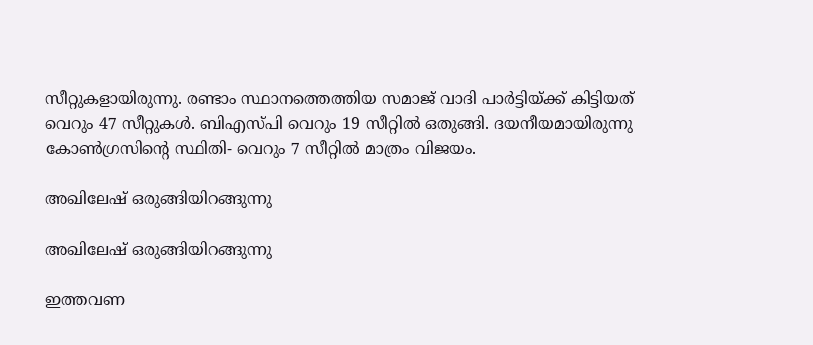സീറ്റുകളായിരുന്നു. രണ്ടാം സ്ഥാനത്തെത്തിയ സമാജ് വാദി പാര്‍ട്ടിയ്ക്ക് കിട്ടിയത് വെറും 47 സീറ്റുകള്‍. ബിഎസ്പി വെറും 19 സീറ്റില്‍ ഒതുങ്ങി. ദയനീയമായിരുന്നു കോണ്‍ഗ്രസിന്റെ സ്ഥിതി- വെറും 7 സീറ്റില്‍ മാത്രം വിജയം.

അഖിലേഷ് ഒരുങ്ങിയിറങ്ങുന്നു

അഖിലേഷ് ഒരുങ്ങിയിറങ്ങുന്നു

ഇത്തവണ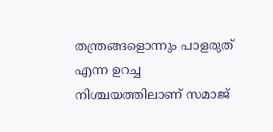തന്ത്രങ്ങളൊന്നും പാളരുത് എന്ന ഉറച്ച നിശ്ചയത്തിലാണ് സമാജ്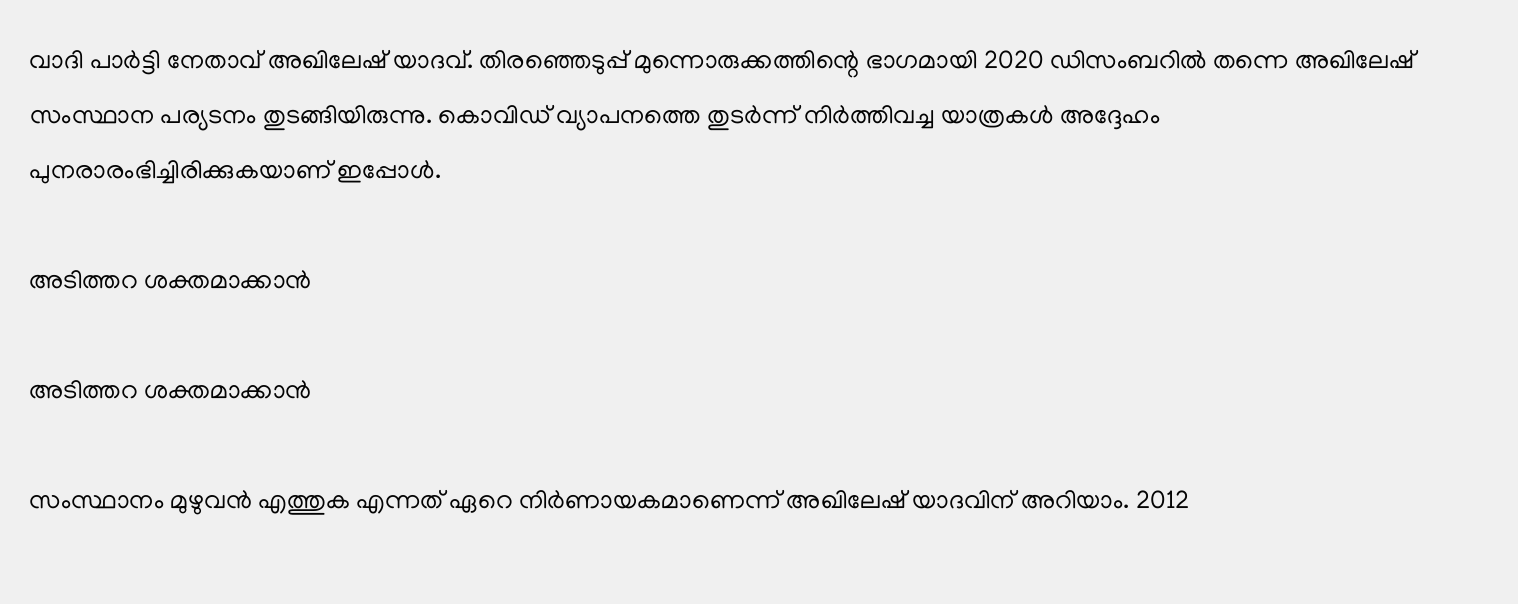വാദി പാര്‍ട്ടി നേതാവ് അഖിലേഷ് യാദവ്. തിരഞ്ഞെടുപ്പ് മുന്നൊരുക്കത്തിന്റെ ഭാഗമായി 2020 ഡിസംബറില്‍ തന്നെ അഖിലേഷ് സംസ്ഥാന പര്യടനം തുടങ്ങിയിരുന്നു. കൊവിഡ് വ്യാപനത്തെ തുടര്‍ന്ന് നിര്‍ത്തിവച്ച യാത്രകള്‍ അദ്ദേഹം പുനരാരംഭിച്ചിരിക്കുകയാണ് ഇപ്പോള്‍.

അടിത്തറ ശക്തമാക്കാന്‍

അടിത്തറ ശക്തമാക്കാന്‍

സംസ്ഥാനം മുഴുവന്‍ എത്തുക എന്നത് ഏറെ നിര്‍ണായകമാണെന്ന് അഖിലേഷ് യാദവിന് അറിയാം. 2012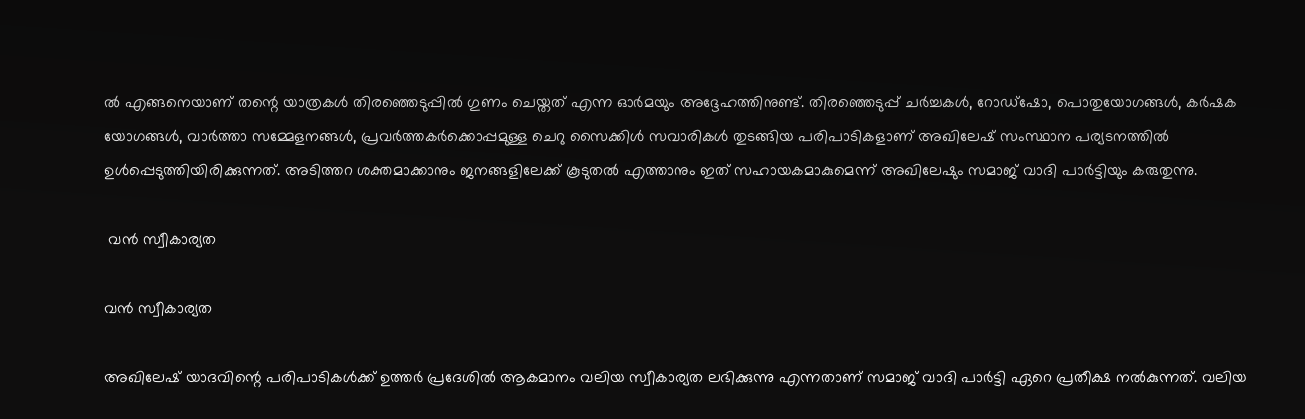ല്‍ എങ്ങനെയാണ് തന്റെ യാത്രകള്‍ തിരഞ്ഞെടുപ്പില്‍ ഗുണം ചെയ്തത് എന്ന ഓര്‍മയും അദ്ദേഹത്തിനുണ്ട്. തിരഞ്ഞെടുപ്പ് ചര്‍ച്ചകള്‍, റോഡ്‌ഷോ, പൊതുയോഗങ്ങള്‍, കര്‍ഷക യോഗങ്ങള്‍, വാര്‍ത്താ സമ്മേളനങ്ങള്‍, പ്രവര്‍ത്തകര്‍ക്കൊപ്പമുള്ള ചെറു സൈക്കിള്‍ സവാരികള്‍ തുടങ്ങിയ പരിപാടികളാണ് അഖിലേഷ് സംസ്ഥാന പര്യടനത്തില്‍ ഉള്‍പ്പെടുത്തിയിരിക്കുന്നത്. അടിത്തറ ശക്തമാക്കാനും ജനങ്ങളിലേക്ക് കൂടുതല്‍ എത്താനും ഇത് സഹായകമാകുമെന്ന് അഖിലേഷും സമാജ് വാദി പാര്‍ട്ടിയും കരുതുന്നു.

 വന്‍ സ്വീകാര്യത

വന്‍ സ്വീകാര്യത

അഖിലേഷ് യാദവിന്റെ പരിപാടികള്‍ക്ക് ഉത്തര്‍ പ്രദേശില്‍ ആകമാനം വലിയ സ്വീകാര്യത ലഭിക്കുന്നു എന്നതാണ് സമാജ് വാദി പാര്‍ട്ടി ഏറെ പ്രതീക്ഷ നല്‍കുന്നത്. വലിയ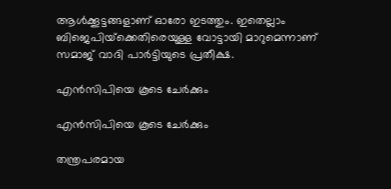ആള്‍ക്കൂട്ടങ്ങളാണ് ഓരോ ഇടത്തും. ഇതെല്ലാം ബിജെപിയ്‌ക്കെതിരെയുള്ള വോട്ടായി മാറുമെന്നാണ് സമാജ് വാദി പാര്‍ട്ടിയുടെ പ്രതീക്ഷ.

എന്‍സിപിയെ കൂടെ ചേര്‍ക്കും

എന്‍സിപിയെ കൂടെ ചേര്‍ക്കും

തന്ത്രപരമായ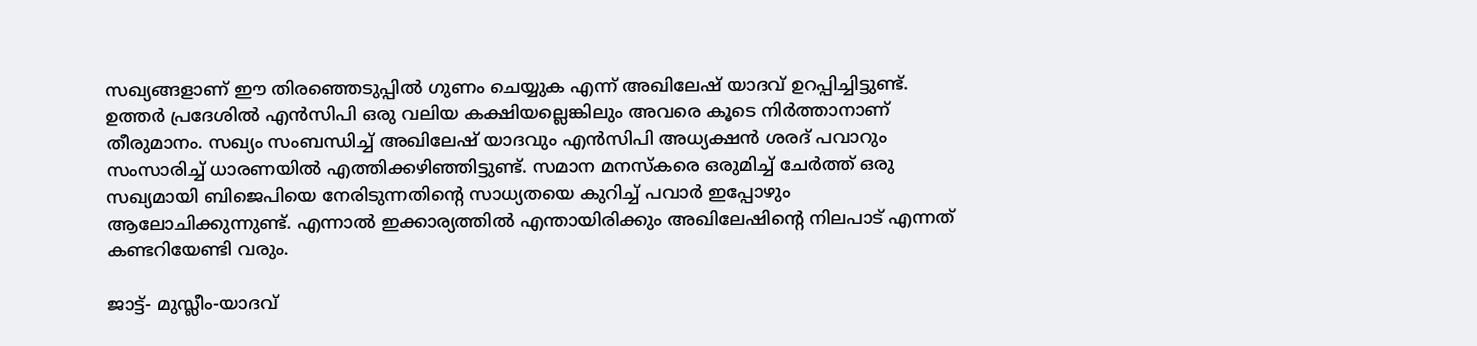സഖ്യങ്ങളാണ് ഈ തിരഞ്ഞെടുപ്പില്‍ ഗുണം ചെയ്യുക എന്ന് അഖിലേഷ് യാദവ് ഉറപ്പിച്ചിട്ടുണ്ട്. ഉത്തര്‍ പ്രദേശില്‍ എന്‍സിപി ഒരു വലിയ കക്ഷിയല്ലെങ്കിലും അവരെ കൂടെ നിര്‍ത്താനാണ് തീരുമാനം. സഖ്യം സംബന്ധിച്ച് അഖിലേഷ് യാദവും എന്‍സിപി അധ്യക്ഷന്‍ ശരദ് പവാറും സംസാരിച്ച് ധാരണയില്‍ എത്തിക്കഴിഞ്ഞിട്ടുണ്ട്. സമാന മനസ്‌കരെ ഒരുമിച്ച് ചേര്‍ത്ത് ഒരു സഖ്യമായി ബിജെപിയെ നേരിടുന്നതിന്റെ സാധ്യതയെ കുറിച്ച് പവാര്‍ ഇപ്പോഴും ആലോചിക്കുന്നുണ്ട്. എന്നാല്‍ ഇക്കാര്യത്തില്‍ എന്തായിരിക്കും അഖിലേഷിന്റെ നിലപാട് എന്നത് കണ്ടറിയേണ്ടി വരും.

ജാട്ട്- മുസ്ലീം-യാദവ്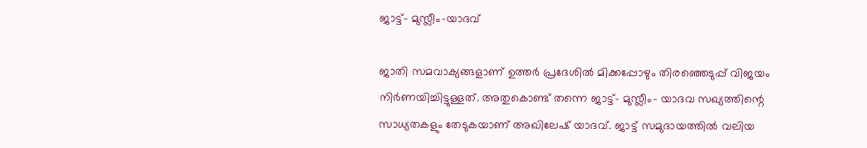ജാട്ട്- മുസ്ലീം-യാദവ്

ജാതി സമവാക്യങ്ങളാണ് ഉത്തര്‍ പ്രദേശില്‍ മിക്കപ്പോഴും തിരഞ്ഞെടുപ്പ് വിജയം നിര്‍ണയിച്ചിട്ടുള്ളത്. അതുകൊണ്ട് തന്നെ ജാട്ട്- മുസ്ലീം- യാദവ സഖ്യത്തിന്റെ സാധ്യതകളും തേടുകയാണ് അഖിലേഷ് യാദവ്. ജാട്ട് സമുദായത്തില്‍ വലിയ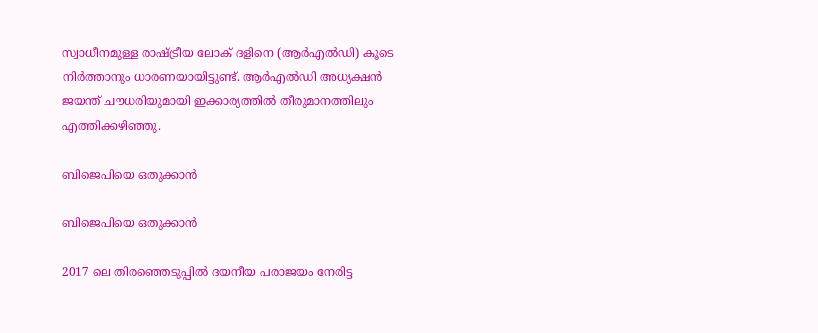സ്വാധീനമുള്ള രാഷ്ട്രീയ ലോക് ദളിനെ (ആര്‍എല്‍ഡി) കൂടെ നിര്‍ത്താനും ധാരണയായിട്ടുണ്ട്. ആര്‍എല്‍ഡി അധ്യക്ഷന്‍ ജയന്ത് ചൗധരിയുമായി ഇക്കാര്യത്തില്‍ തീരുമാനത്തിലും എത്തിക്കഴിഞ്ഞു.

ബിജെപിയെ ഒതുക്കാന്‍

ബിജെപിയെ ഒതുക്കാന്‍

2017 ലെ തിരഞ്ഞെടുപ്പില്‍ ദയനീയ പരാജയം നേരിട്ട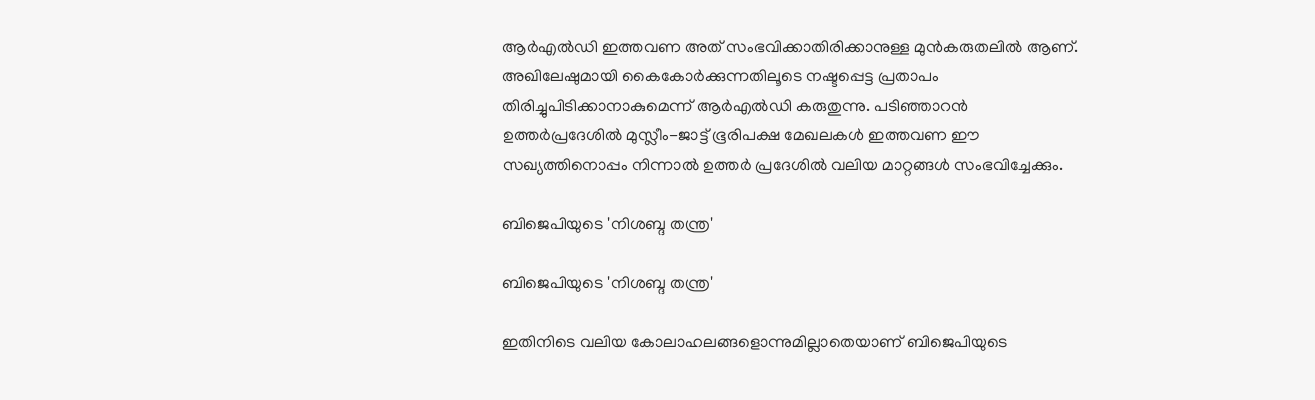ആര്‍എല്‍ഡി ഇത്തവണ അത് സംഭവിക്കാതിരിക്കാനുള്ള മുന്‍കരുതലില്‍ ആണ്. അഖിലേഷുമായി കൈകോര്‍ക്കുന്നതിലൂടെ നഷ്ടപ്പെട്ട പ്രതാപം തിരിച്ചുപിടിക്കാനാകുമെന്ന് ആര്‍എല്‍ഡി കരുതുന്നു. പടിഞ്ഞാറന്‍ ഉത്തര്‍പ്രദേശില്‍ മുസ്ലീം-ജാട്ട് ഭൂരിപക്ഷ മേഖലകള്‍ ഇത്തവണ ഈ സഖ്യത്തിനൊപ്പം നിന്നാല്‍ ഉത്തര്‍ പ്രദേശില്‍ വലിയ മാറ്റങ്ങള്‍ സംഭവിച്ചേക്കും.

ബിജെപിയുടെ 'നിശബ്ദ തന്ത്ര'

ബിജെപിയുടെ 'നിശബ്ദ തന്ത്ര'

ഇതിനിടെ വലിയ കോലാഹലങ്ങളൊന്നുമില്ലാതെയാണ് ബിജെപിയുടെ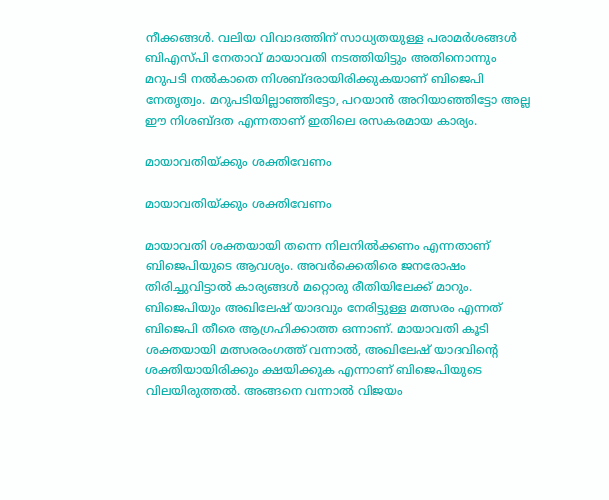നീക്കങ്ങള്‍. വലിയ വിവാദത്തിന് സാധ്യതയുള്ള പരാമര്‍ശങ്ങള്‍ ബിഎസ്പി നേതാവ് മായാവതി നടത്തിയിട്ടും അതിനൊന്നും മറുപടി നല്‍കാതെ നിശബ്ദരായിരിക്കുകയാണ് ബിജെപി നേതൃത്വം. മറുപടിയില്ലാഞ്ഞിട്ടോ, പറയാന്‍ അറിയാഞ്ഞിട്ടോ അല്ല ഈ നിശബ്ദത എന്നതാണ് ഇതിലെ രസകരമായ കാര്യം.

മായാവതിയ്ക്കും ശക്തിവേണം

മായാവതിയ്ക്കും ശക്തിവേണം

മായാവതി ശക്തയായി തന്നെ നിലനില്‍ക്കണം എന്നതാണ് ബിജെപിയുടെ ആവശ്യം. അവര്‍ക്കെതിരെ ജനരോഷം തിരിച്ചുവിട്ടാല്‍ കാര്യങ്ങള്‍ മറ്റൊരു രീതിയിലേക്ക് മാറും. ബിജെപിയും അഖിലേഷ് യാദവും നേരിട്ടുള്ള മത്സരം എന്നത് ബിജെപി തീരെ ആഗ്രഹിക്കാത്ത ഒന്നാണ്. മായാവതി കൂടി ശക്തയായി മത്സരരംഗത്ത് വന്നാല്‍, അഖിലേഷ് യാദവിന്റെ ശക്തിയായിരിക്കും ക്ഷയിക്കുക എന്നാണ് ബിജെപിയുടെ വിലയിരുത്തല്‍. അങ്ങനെ വന്നാല്‍ വിജയം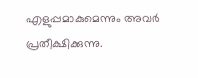എളുപ്പമാകുമെന്നും അവര്‍ പ്രതീക്ഷിക്കുന്നു.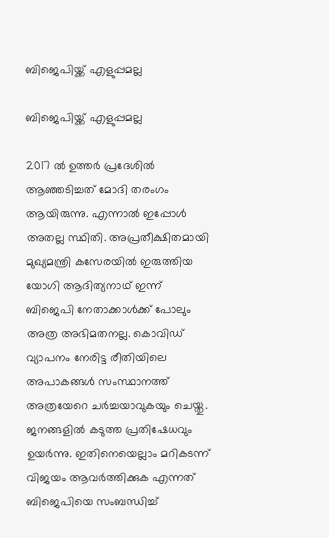ബിജെപിയ്ക്ക് എളുപ്പമല്ല

ബിജെപിയ്ക്ക് എളുപ്പമല്ല

2017 ല്‍ ഉത്തര്‍ പ്രദേശില്‍ ആഞ്ഞടിച്ചത് മോദി തരംഗം ആയിരുന്നു. എന്നാല്‍ ഇപ്പോള്‍ അതല്ല സ്ഥിതി. അപ്രതീക്ഷിതമായി മുഖ്യമന്ത്രി കസേരയില്‍ ഇരുത്തിയ യോഗി ആദിത്യനാഥ് ഇന്ന് ബിജെപി നേതാക്കാള്‍ക്ക് പോലും അത്ര അഭിമതനല്ല. കൊവിഡ് വ്യാപനം നേരിട്ട രീതിയിലെ അപാകങ്ങള്‍ സംസ്ഥാനത്ത് അത്രയേറെ ചര്‍ച്ചയാവുകയും ചെയ്തു. ജനങ്ങളില്‍ കടുത്ത പ്രതിഷേധവും ഉയര്‍ന്നു. ഇതിനെയെല്ലാം മറികടന്ന് വിജയം ആവര്‍ത്തിക്കുക എന്നത് ബിജെപിയെ സംബന്ധിച്ച്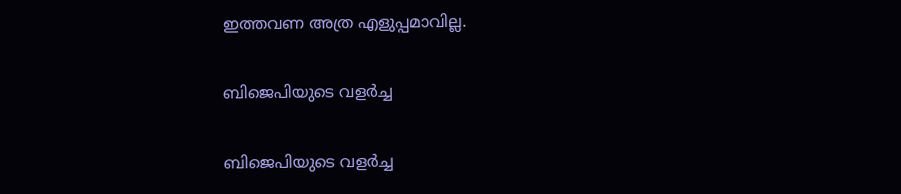ഇത്തവണ അത്ര എളുപ്പമാവില്ല.

ബിജെപിയുടെ വളർച്ച

ബിജെപിയുടെ വളർച്ച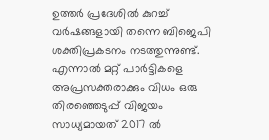ഉത്തർ പ്രദേശിൽ കുറച്ച് വർഷങ്ങളായി തന്നെ ബിജെപി ശക്തിപ്രകടനം നടത്തുന്നുണ്ട്. എന്നാൽ മറ്റ് പാർട്ടികളെ അപ്രസക്തരാക്കും വിധം ഒരു തിരഞ്ഞെടുപ്പ് വിജയം സാധ്യമായത് 2017 ൽ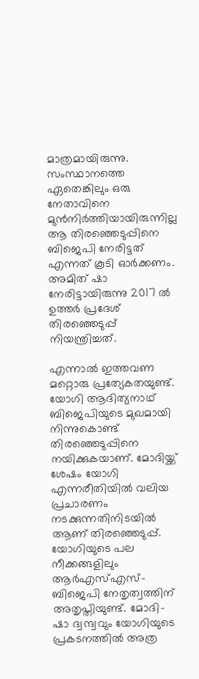മാത്രമായിരുന്നു. സംസ്ഥാനത്തെ ഏതെങ്കിലും ഒരു നേതാവിനെ മുൻനിർത്തിയായിരുന്നില്ല ആ തിരഞ്ഞെടുപ്പിനെ ബിജെപി നേരിട്ടത് എന്നത് കൂടി ഓർക്കണം. അമിത് ഷാ നേരിട്ടായിരുന്നു 2017 ൽ ഉത്തർ പ്രദേശ് തിരഞ്ഞെടുപ്പ് നിയന്ത്രിച്ചത്.

എന്നാൽ ഇത്തവണ മറ്റൊരു പ്രത്യേകതയുണ്ട്. യോഗി ആദിത്യനാഥ് ബിജെപിയുടെ മുഖമായി നിന്നുകൊണ്ട് തിരഞ്ഞെടുപ്പിനെ നയിക്കുകയാണ്. മോദിയ്ക്ക് ശേഷം യോഗി എന്നരീതിയിൽ വലിയ പ്രചാരണം നടക്കുന്നതിനിടയിൽ ആണ് തിരഞ്ഞെടുപ്പ്. യോഗിയുടെ പല നീക്കങ്ങളിലും ആർഎസ്എസ്- ബിജെപി നേതൃത്വത്തിന് അതൃപ്തിയുണ്ട്. മോദി- ഷാ ദ്വന്ദ്വവും യോഗിയുടെ പ്രകടനത്തിൽ അത്ര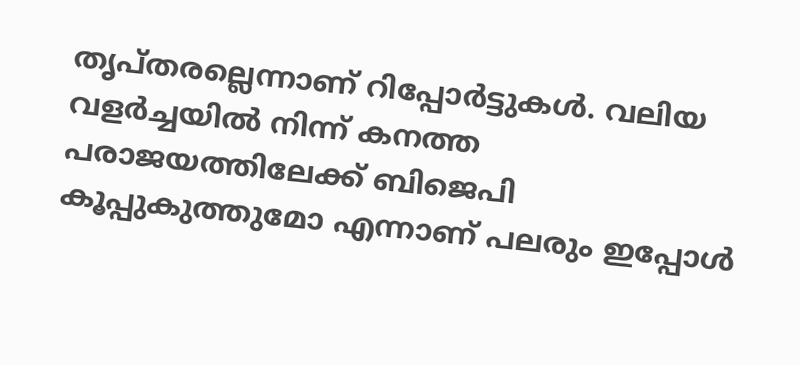തൃപ്തരല്ലെന്നാണ് റിപ്പോർട്ടുകൾ. വലിയ വളർച്ചയിൽ നിന്ന് കനത്ത പരാജയത്തിലേക്ക് ബിജെപി കൂപ്പുകുത്തുമോ എന്നാണ് പലരും ഇപ്പോൾ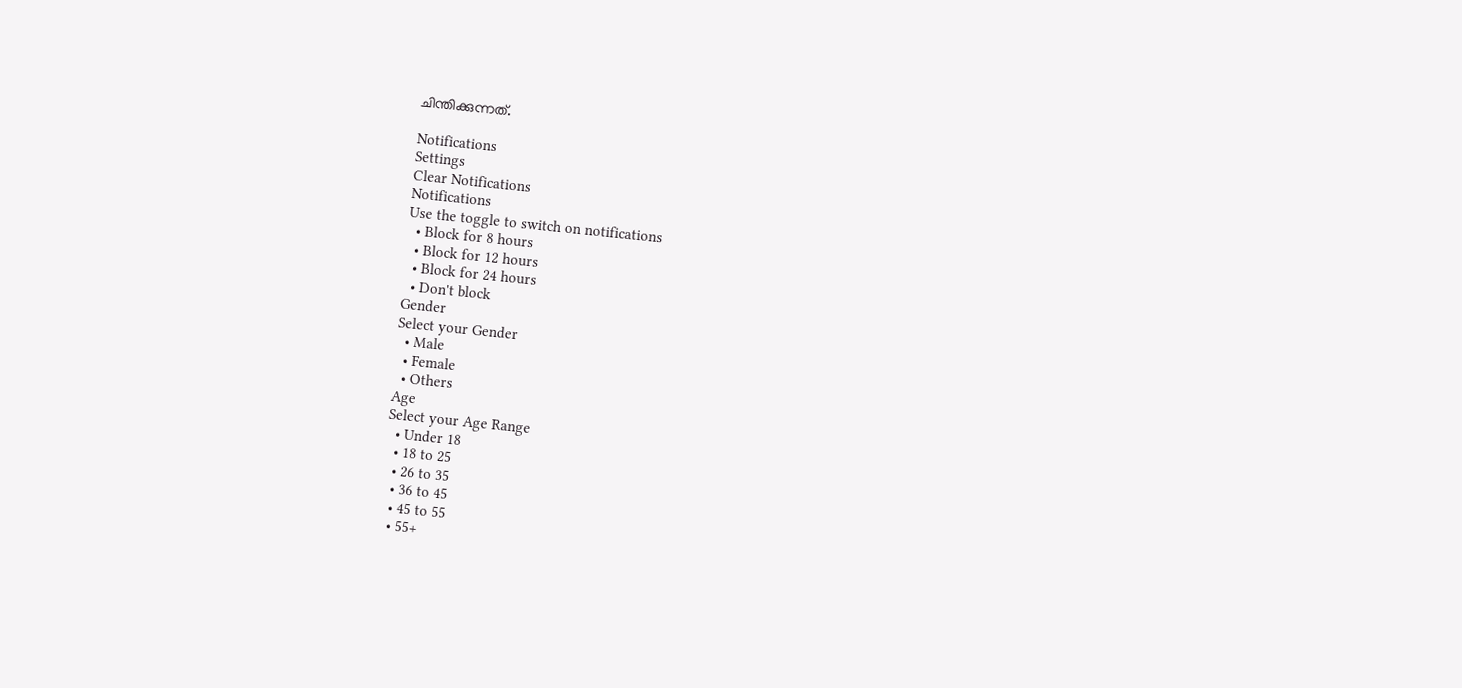ചിന്തിക്കുന്നത്.

Notifications
Settings
Clear Notifications
Notifications
Use the toggle to switch on notifications
  • Block for 8 hours
  • Block for 12 hours
  • Block for 24 hours
  • Don't block
Gender
Select your Gender
  • Male
  • Female
  • Others
Age
Select your Age Range
  • Under 18
  • 18 to 25
  • 26 to 35
  • 36 to 45
  • 45 to 55
  • 55+